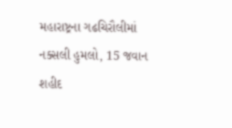મહારાષ્ટ્રના ગઢચિરૌલીમાં નક્સલી હુમલો, 15 જવાન શહીદ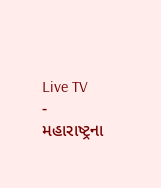Live TV
-
મહારાષ્ટ્રના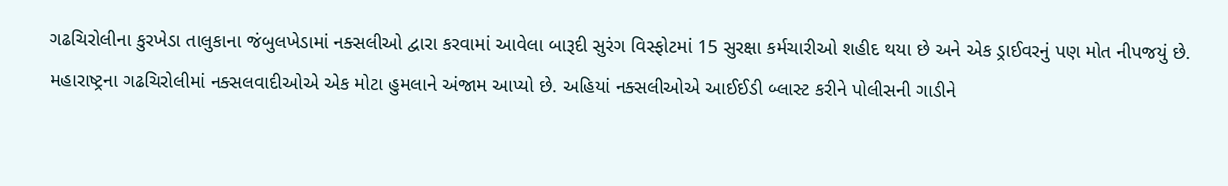ગઢચિરોલીના કુરખેડા તાલુકાના જંબુલખેડામાં નક્સલીઓ દ્વારા કરવામાં આવેલા બારૂદી સુરંગ વિસ્ફોટમાં 15 સુરક્ષા કર્મચારીઓ શહીદ થયા છે અને એક ડ્રાઈવરનું પણ મોત નીપજયું છે.
મહારાષ્ટ્રના ગઢચિરોલીમાં નક્સલવાદીઓએ એક મોટા હુમલાને અંજામ આપ્યો છે. અહિયાં નક્સલીઓએ આઈઈડી બ્લાસ્ટ કરીને પોલીસની ગાડીને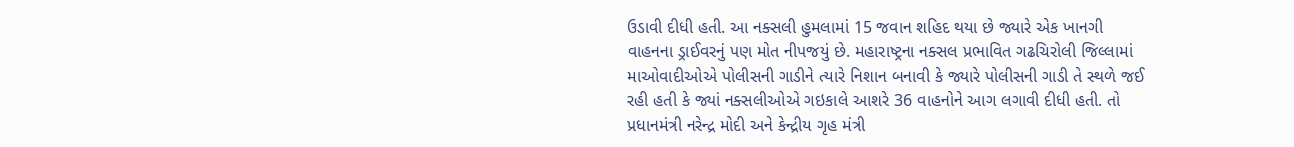ઉડાવી દીધી હતી. આ નક્સલી હુમલામાં 15 જવાન શહિદ થયા છે જ્યારે એક ખાનગી વાહનના ડ્રાઈવરનું પણ મોત નીપજયું છે. મહારાષ્ટ્રના નક્સલ પ્રભાવિત ગઢચિરોલી જિલ્લામાં માઓવાદીઓએ પોલીસની ગાડીને ત્યારે નિશાન બનાવી કે જ્યારે પોલીસની ગાડી તે સ્થળે જઈ રહી હતી કે જ્યાં નક્સલીઓએ ગઇકાલે આશરે 36 વાહનોને આગ લગાવી દીધી હતી. તો પ્રધાનમંત્રી નરેન્દ્ર મોદી અને કેન્દ્રીય ગૃહ મંત્રી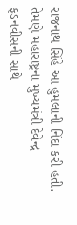રાજનાથ સિંહે આ હુમલાની નિંદા કરી હતી. તેમણે મહારાષ્ટ્રના મુખ્યમંત્રી દેવેન્દ્ર ફડનવીસની સાથે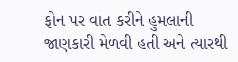ફોન પર વાત કરીને હુમલાની જાણકારી મેળવી હતી અને ત્યારથી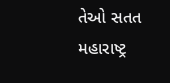તેઓ સતત મહારાષ્ટ્ર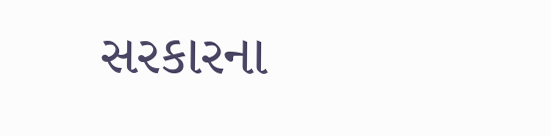સરકારના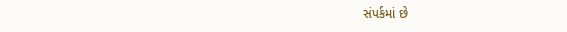સંપર્કમાં છે